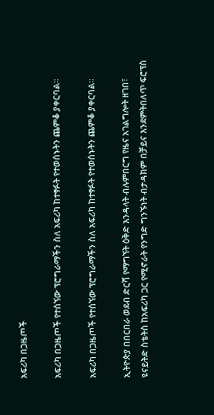አፍሪካ በጋዜጦች

አፍሪካ በጋዜጦች የተሰኘው ፕሮግራማችን ስለ አፍሪካ ከተፃፉት የተወሰኑትን ጨምቆ ያቀርባል።

አፍሪካ በጋዜጦች የተሰኘው ፕሮግራማችን ስለ አፍሪካ ከተፃፉት የተወሰኑትን ጨምቆ ያቀርባል።

ኢትዮጵያ በበርበራ ወደብ ድርሻ የማግኘት ዕቅድ እንዳላት ብሉምበርግ የዜና አገልግሎት ዘገበ፣ ዩናይትድ ስቴትስ ከአፍሪካ ጋር የሚኖራት የንግድ ግንኙነት ብታዳክም በቻይና እንደምትበለጥ ፍሮፕስ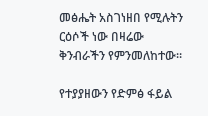መፅሔት አስገነዘበ የሚሉትን ርዕሶች ነው በዛሬው ቅንብራችን የምንመለከተው።

የተያያዘውን የድምፅ ፋይል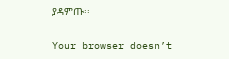ያዳምጡ፡፡

Your browser doesn’t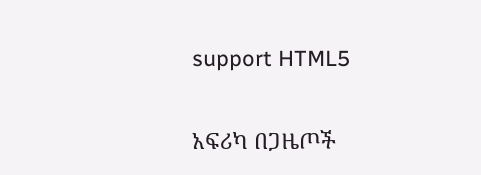support HTML5

አፍሪካ በጋዜጦች